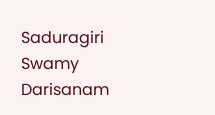Saduragiri Swamy Darisanam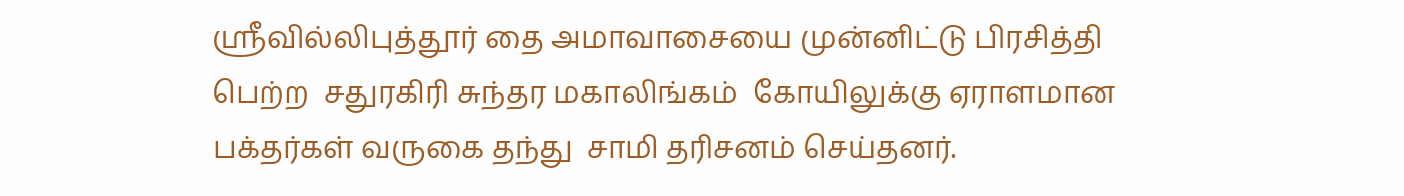ஸ்ரீவில்லிபுத்தூர் தை அமாவாசையை முன்னிட்டு பிரசித்தி பெற்ற  சதுரகிரி சுந்தர மகாலிங்கம்  கோயிலுக்கு ஏராளமான பக்தர்கள் வருகை தந்து  சாமி தரிசனம் செய்தனர்.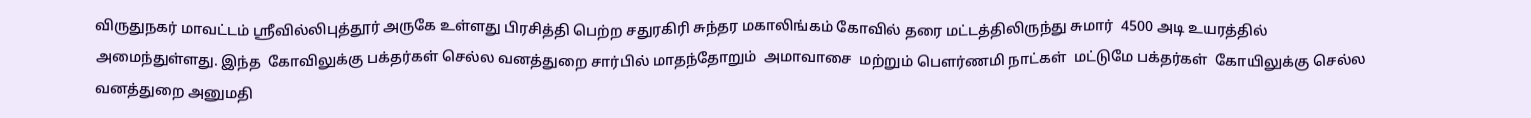விருதுநகர் மாவட்டம் ஸ்ரீவில்லிபுத்தூர் அருகே உள்ளது பிரசித்தி பெற்ற சதுரகிரி சுந்தர மகாலிங்கம் கோவில் தரை மட்டத்திலிருந்து சுமார்  4500 அடி உயரத்தில் அமைந்துள்ளது. இந்த  கோவிலுக்கு பக்தர்கள் செல்ல வனத்துறை சார்பில் மாதந்தோறும்  அமாவாசை  மற்றும் பௌர்ணமி நாட்கள்  மட்டுமே பக்தர்கள்  கோயிலுக்கு செல்ல   வனத்துறை அனுமதி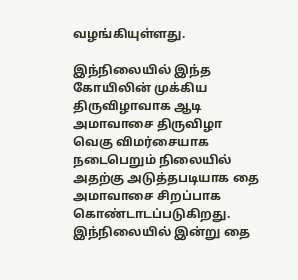வழங்கியுள்ளது.

இந்நிலையில் இந்த கோயிலின் முக்கிய திருவிழாவாக ஆடி அமாவாசை திருவிழா வெகு விமர்சையாக நடைபெறும் நிலையில் அதற்கு அடுத்தபடியாக தை அமாவாசை சிறப்பாக கொண்டாடப்படுகிறது. இந்நிலையில் இன்று தை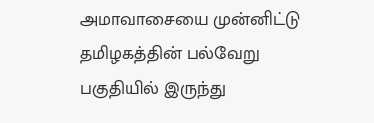அமாவாசையை முன்னிட்டு தமிழகத்தின் பல்வேறு பகுதியில் இருந்து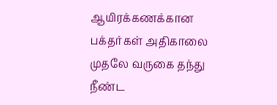ஆயிரக்கணக்கான பக்தர்கள் அதிகாலை முதலே வருகை தந்து நீண்ட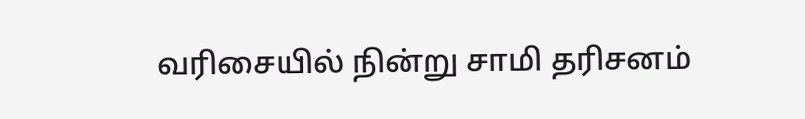வரிசையில் நின்று சாமி தரிசனம்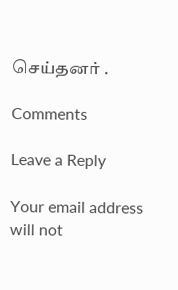செய்தனர் .

Comments

Leave a Reply

Your email address will not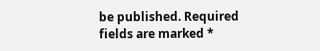be published. Required fields are marked *